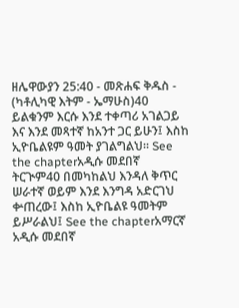ዘሌዋውያን 25:40 - መጽሐፍ ቅዱስ - (ካቶሊካዊ እትም - ኤማሁስ)40 ይልቁንም እርሱ እንደ ተቀጣሪ አገልጋይ እና እንደ መጻተኛ ከአንተ ጋር ይሁን፤ እስከ ኢዮቤልዩም ዓመት ያገልግልህ። See the chapterአዲሱ መደበኛ ትርጒም40 በመካከልህ እንዳለ ቅጥር ሠራተኛ ወይም እንደ እንግዳ አድርገህ ቍጠረው፤ እስከ ኢዮቤልዩ ዓመትም ይሥራልህ፤ See the chapterአማርኛ አዲሱ መደበኛ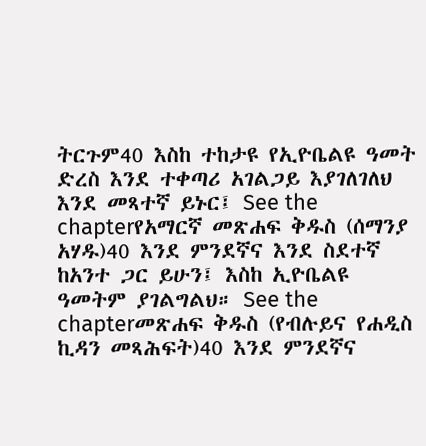ትርጉም40 እስከ ተከታዩ የኢዮቤልዩ ዓመት ድረስ እንደ ተቀጣሪ አገልጋይ እያገለገለህ እንደ መጻተኛ ይኑር፤ See the chapterየአማርኛ መጽሐፍ ቅዱስ (ሰማንያ አሃዱ)40 እንደ ምንደኛና እንደ ስደተኛ ከአንተ ጋር ይሁን፤ እስከ ኢዮቤልዩ ዓመትም ያገልግልህ። See the chapterመጽሐፍ ቅዱስ (የብሉይና የሐዲስ ኪዳን መጻሕፍት)40 እንደ ምንደኛና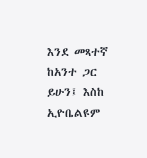እንደ መጻተኛ ከአንተ ጋር ይሁን፤ እስከ ኢዮቤልዩም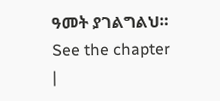ዓመት ያገልግልህ። See the chapter |